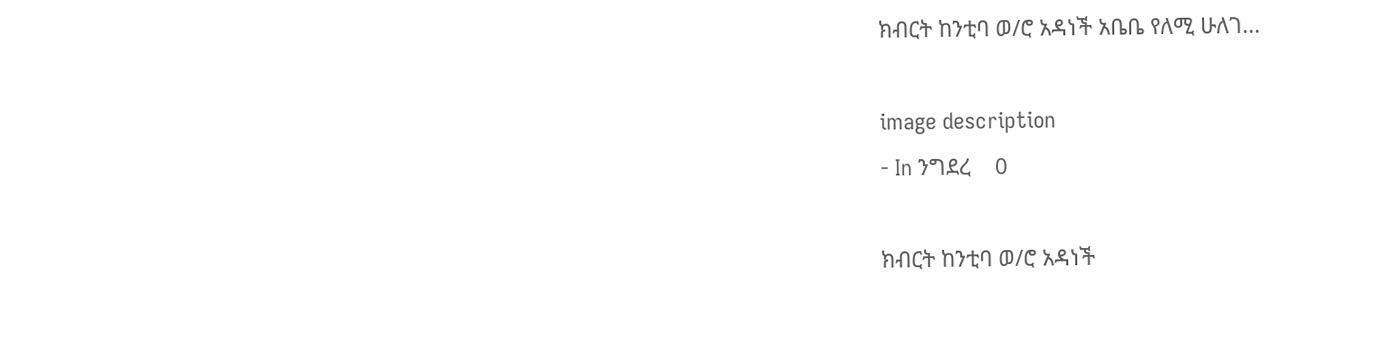ክብርት ከንቲባ ወ/ሮ አዳነች አቤቤ የለሚ ሁለገ...

image description
- In ንግደረ    0

ክብርት ከንቲባ ወ/ሮ አዳነች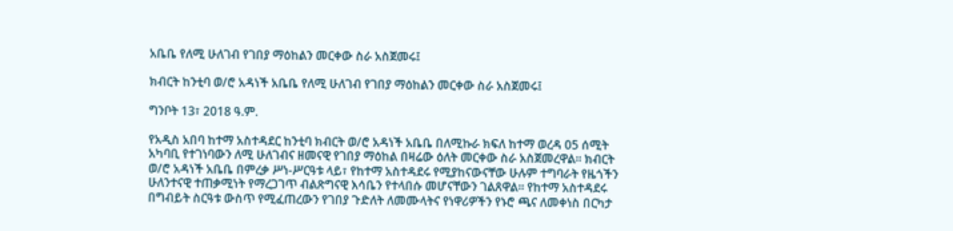አቤቤ የለሚ ሁለገብ የገበያ ማዕከልን መርቀው ስራ አስጀመሩ፤

ክብርት ከንቲባ ወ/ሮ አዳነች አቤቤ የለሚ ሁለገብ የገበያ ማዕከልን መርቀው ስራ አስጀመሩ፤

ግንቦት 13፣ 2018 ዓ.ም.

የአዲስ አበባ ከተማ አስተዳደር ከንቲባ ክብርት ወ/ሮ አዳነች አቤቤ በለሚኩራ ክፍለ ከተማ ወረዳ 05 ሰሚት አካባቢ የተገነባውን ለሚ ሁለገብና ዘመናዊ የገበያ ማዕከል በዛሬው ዕለት መርቀው ስራ አስጀመረዋል። ክብርት ወ/ሮ አዳነች አቤቤ በምረቃ ሥነ-ሥርዓቱ ላይ፣ የከተማ አስተዳደሩ የሚያከናውናቸው ሁሉም ተግባራት የዜጎችን ሁለንተናዊ ተጠቃሚነት የማረጋገጥ ብልጽግናዊ እሳቤን የተላበሱ መሆናቸውን ገልጸዋል፡፡ የከተማ አስተዳደሩ በግብይት ስርዓቱ ውስጥ የሚፈጠረውን የገበያ ጉድለት ለመሙላትና የነዋሪዎችን የኑሮ ጫና ለመቀነስ በርካታ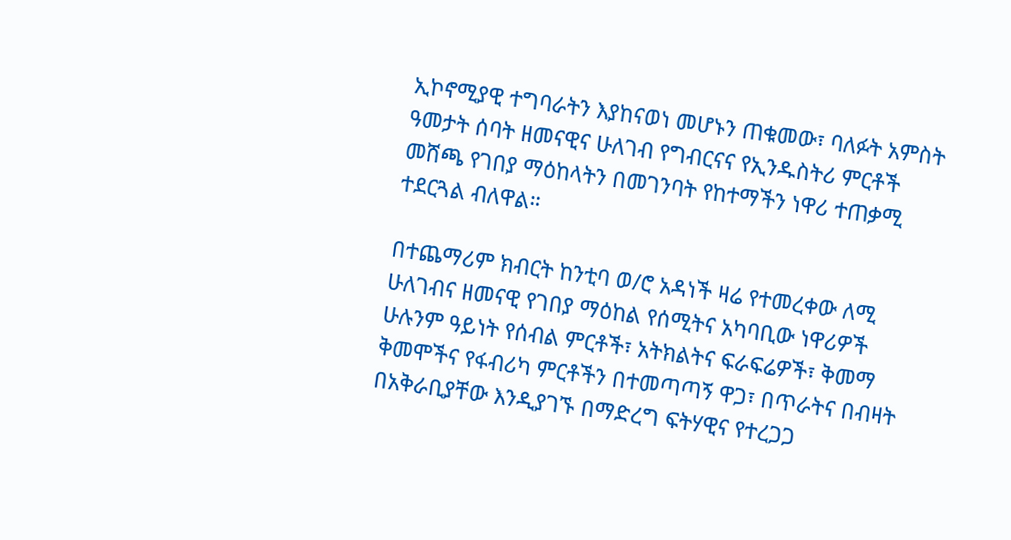ኢኮኖሚያዊ ተግባራትን እያከናወነ መሆኑን ጠቁመው፣ ባለፉት አምስት ዓመታት ሰባት ዘመናዊና ሁለገብ የግብርናና የኢንዱስትሪ ምርቶች መሸጫ የገበያ ማዕከላትን በመገንባት የከተማችን ነዋሪ ተጠቃሚ ተደርጓል ብለዋል።

በተጨማሪም ክብርት ከንቲባ ወ/ሮ አዳነች ዛሬ የተመረቀው ለሚ ሁለገብና ዘመናዊ የገበያ ማዕከል የሰሚትና አካባቢው ነዋሪዎች ሁሉንም ዓይነት የሰብል ምርቶች፣ አትክልትና ፍራፍሬዎች፣ ቅመማ ቅመሞችና የፋብሪካ ምርቶችን በተመጣጣኝ ዋጋ፣ በጥራትና በብዛት በአቅራቢያቸው እንዲያገኙ በማድረግ ፍትሃዊና የተረጋጋ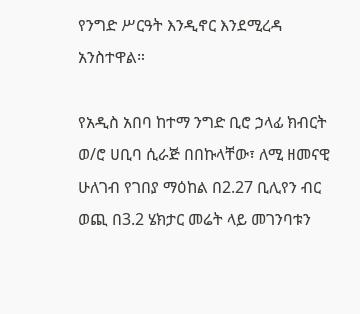የንግድ ሥርዓት እንዲኖር እንደሚረዳ አንስተዋል።

የአዲስ አበባ ከተማ ንግድ ቢሮ ኃላፊ ክብርት ወ/ሮ ሀቢባ ሲራጅ በበኩላቸው፣ ለሚ ዘመናዊ ሁለገብ የገበያ ማዕከል በ2.27 ቢሊየን ብር ወጪ በ3.2 ሄክታር መሬት ላይ መገንባቱን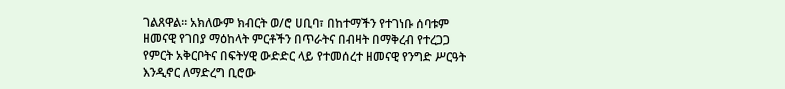ገልጸዋል። አክለውም ክብርት ወ/ሮ ሀቢባ፣ በከተማችን የተገነቡ ሰባቱም ዘመናዊ የገበያ ማዕከላት ምርቶችን በጥራትና በብዛት በማቅረብ የተረጋጋ የምርት አቅርቦትና በፍትሃዊ ውድድር ላይ የተመሰረተ ዘመናዊ የንግድ ሥርዓት እንዲኖር ለማድረግ ቢሮው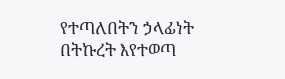የተጣለበትን ኃላፊነት በትኩረት እየተወጣ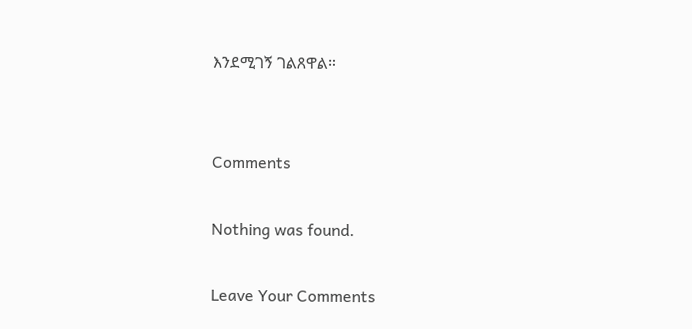እንደሚገኝ ገልጸዋል።


Comments

Nothing was found.

Leave Your Comments